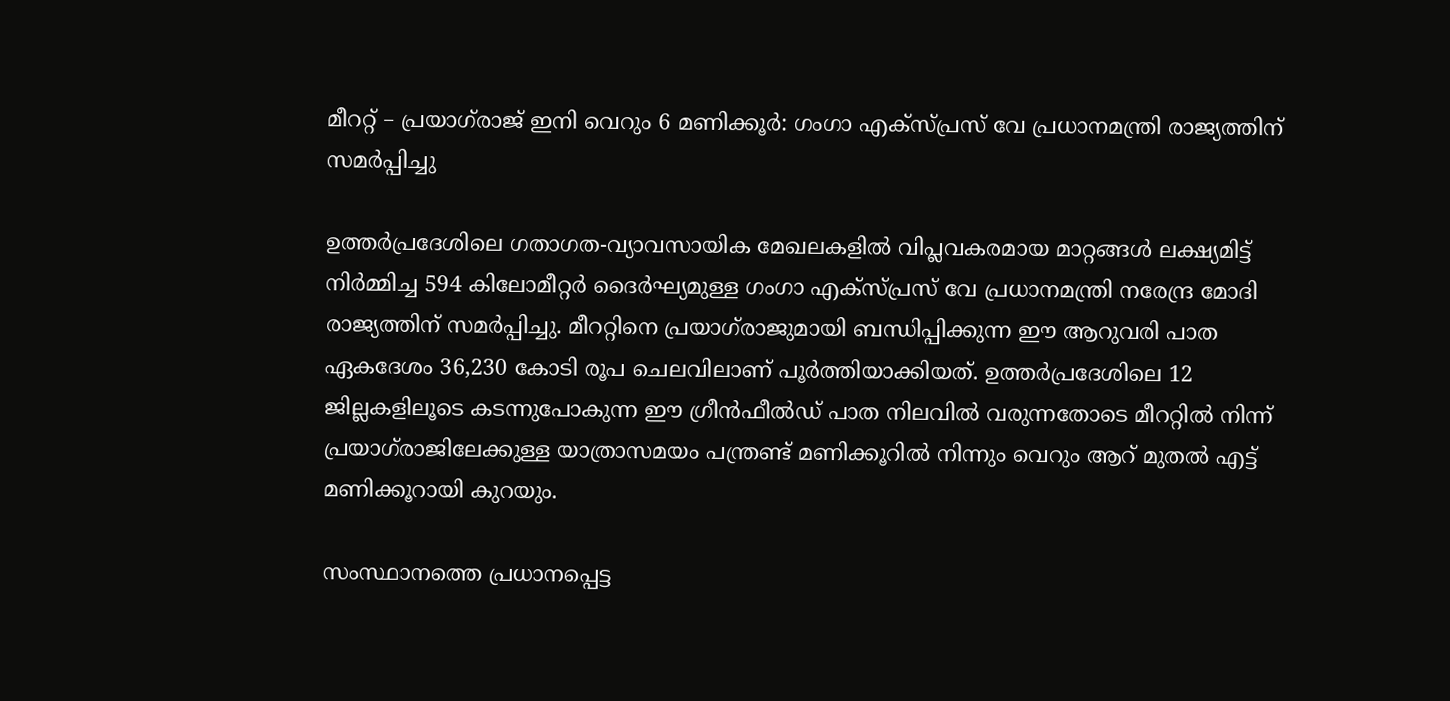മീററ്റ് – പ്രയാഗ്‌രാജ് ഇനി വെറും 6 മണിക്കൂർ: ഗംഗാ എക്സ്പ്രസ് വേ പ്രധാനമന്ത്രി രാജ്യത്തിന് സമര്‍പ്പിച്ചു

ഉത്തർപ്രദേശിലെ ഗതാഗത-വ്യാവസായിക മേഖലകളിൽ വിപ്ലവകരമായ മാറ്റങ്ങൾ ലക്ഷ്യമിട്ട് നിർമ്മിച്ച 594 കിലോമീറ്റർ ദൈർഘ്യമുള്ള ഗംഗാ എക്സ്പ്രസ് വേ പ്രധാനമന്ത്രി നരേന്ദ്ര മോദി രാജ്യത്തിന് സമര്‍പ്പിച്ചു. മീററ്റിനെ പ്രയാഗ്‌രാജുമായി ബന്ധിപ്പിക്കുന്ന ഈ ആറുവരി പാത ഏകദേശം 36,230 കോടി രൂപ ചെലവിലാണ് പൂർത്തിയാക്കിയത്. ഉത്തർപ്രദേശിലെ 12 ജില്ലകളിലൂടെ കടന്നുപോകുന്ന ഈ ഗ്രീൻഫീൽഡ് പാത നിലവിൽ വരുന്നതോടെ മീററ്റിൽ നിന്ന് പ്രയാഗ്‌രാജിലേക്കുള്ള യാത്രാസമയം പന്ത്രണ്ട് മണിക്കൂറിൽ നിന്നും വെറും ആറ് മുതൽ എട്ട് മണിക്കൂറായി കുറയും.

സംസ്ഥാനത്തെ പ്രധാനപ്പെട്ട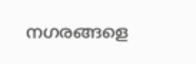നഗരങ്ങളെ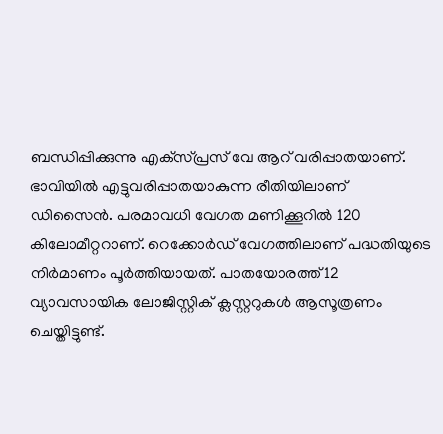ബന്ധിപ്പിക്കുന്നു എക്‌സ്പ്രസ് വേ ആറ് വരിപ്പാതയാണ്. ഭാവിയില്‍ എട്ടുവരിപ്പാതയാകുന്ന രീതിയിലാണ് ഡിസൈന്‍. പരമാവധി വേഗത മണിക്കൂറില്‍ 120 കിലോമീറ്ററാണ്. റെക്കോര്‍ഡ് വേഗത്തിലാണ് പദ്ധതിയുടെ നിര്‍മാണം പൂര്‍ത്തിയായത്. പാതയോരത്ത് 12 വ്യാവസായിക ലോജിസ്റ്റിക് ക്ലസ്റ്ററുകൾ ആസൂത്രണം ചെയ്തിട്ടുണ്ട്.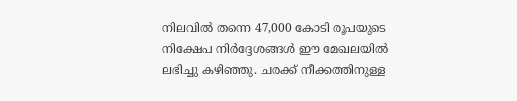നിലവിൽ തന്നെ 47,000 കോടി രൂപയുടെ നിക്ഷേപ നിർദ്ദേശങ്ങൾ ഈ മേഖലയിൽ ലഭിച്ചു കഴിഞ്ഞു. ചരക്ക് നീക്കത്തിനുള്ള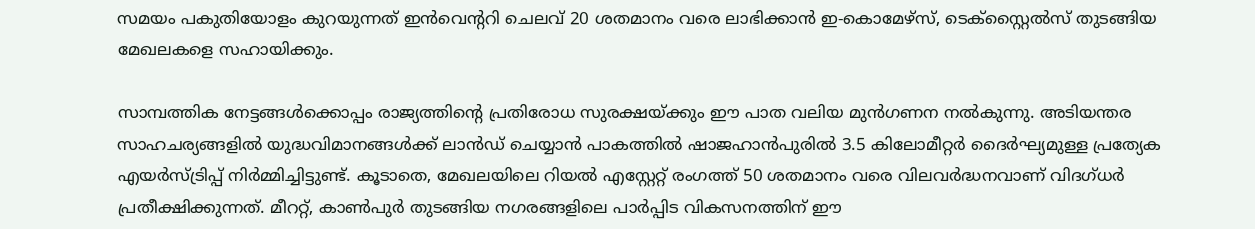സമയം പകുതിയോളം കുറയുന്നത് ഇൻവെന്ററി ചെലവ് 20 ശതമാനം വരെ ലാഭിക്കാൻ ഇ-കൊമേഴ്‌സ്, ടെക്സ്റ്റൈൽസ് തുടങ്ങിയ മേഖലകളെ സഹായിക്കും.

സാമ്പത്തിക നേട്ടങ്ങൾക്കൊപ്പം രാജ്യത്തിന്റെ പ്രതിരോധ സുരക്ഷയ്ക്കും ഈ പാത വലിയ മുൻഗണന നൽകുന്നു. അടിയന്തര സാഹചര്യങ്ങളിൽ യുദ്ധവിമാനങ്ങൾക്ക് ലാൻഡ് ചെയ്യാൻ പാകത്തിൽ ഷാജഹാൻപുരിൽ 3.5 കിലോമീറ്റർ ദൈർഘ്യമുള്ള പ്രത്യേക എയർസ്ട്രിപ്പ് നിർമ്മിച്ചിട്ടുണ്ട്. കൂടാതെ, മേഖലയിലെ റിയൽ എസ്റ്റേറ്റ് രംഗത്ത് 50 ശതമാനം വരെ വിലവർദ്ധനവാണ് വിദഗ്ധർ പ്രതീക്ഷിക്കുന്നത്. മീററ്റ്, കാൺപുർ തുടങ്ങിയ നഗരങ്ങളിലെ പാർപ്പിട വികസനത്തിന് ഈ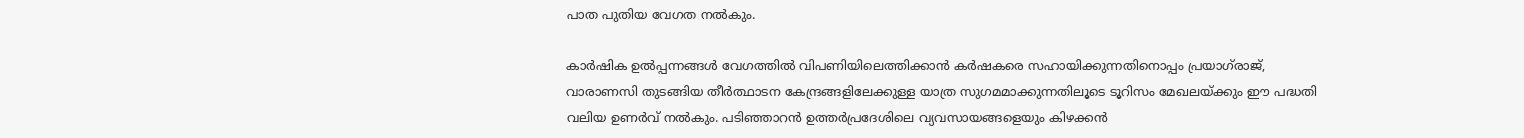പാത പുതിയ വേഗത നൽകും.

കാർഷിക ഉൽപ്പന്നങ്ങൾ വേഗത്തിൽ വിപണിയിലെത്തിക്കാൻ കർഷകരെ സഹായിക്കുന്നതിനൊപ്പം പ്രയാഗ്‌രാജ്, വാരാണസി തുടങ്ങിയ തീർത്ഥാടന കേന്ദ്രങ്ങളിലേക്കുള്ള യാത്ര സുഗമമാക്കുന്നതിലൂടെ ടൂറിസം മേഖലയ്ക്കും ഈ പദ്ധതി വലിയ ഉണർവ് നൽകും. പടിഞ്ഞാറൻ ഉത്തർപ്രദേശിലെ വ്യവസായങ്ങളെയും കിഴക്കൻ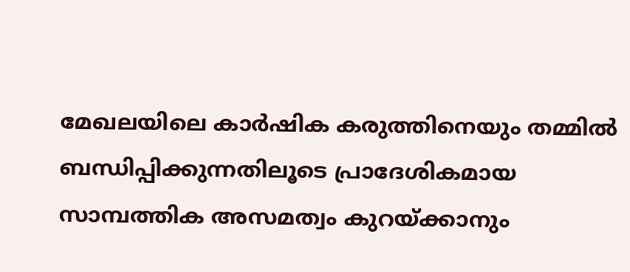മേഖലയിലെ കാർഷിക കരുത്തിനെയും തമ്മിൽ ബന്ധിപ്പിക്കുന്നതിലൂടെ പ്രാദേശികമായ സാമ്പത്തിക അസമത്വം കുറയ്ക്കാനും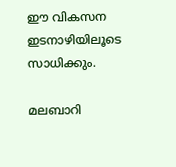ഈ വികസന ഇടനാഴിയിലൂടെ സാധിക്കും.

മലബാറി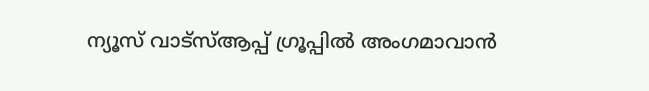ന്യൂസ് വാട്‌സ്ആപ്പ് ഗ്രൂപ്പില്‍ അംഗമാവാന്‍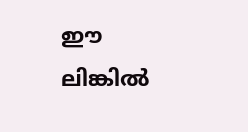ഈ ലിങ്കില്‍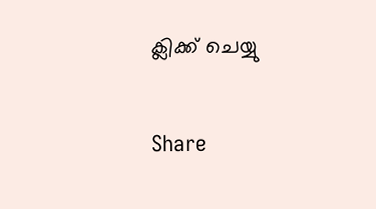ക്ലിക്ക് ചെയ്യു

Share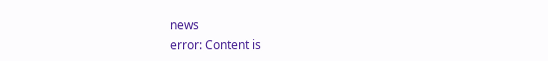news
error: Content is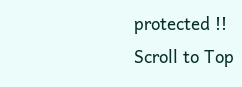protected !!
Scroll to Top